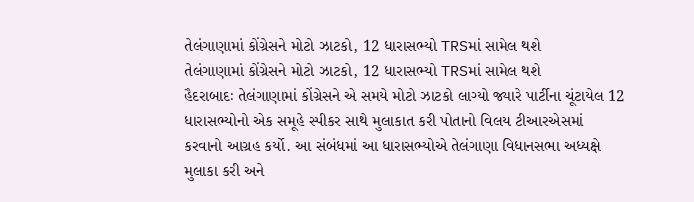તેલંગાણામાં કોંગ્રેસને મોટો ઝાટકો, 12 ધારાસભ્યો TRSમાં સામેલ થશે
તેલંગાણામાં કોંગ્રેસને મોટો ઝાટકો, 12 ધારાસભ્યો TRSમાં સામેલ થશે
હૈદરાબાદઃ તેલંગાણામાં કોંગ્રેસને એ સમયે મોટો ઝાટકો લાગ્યો જ્યારે પાર્ટીના ચૂંટાયેલ 12 ધારાસભ્યોનો એક સમૂહે સ્પીકર સાથે મુલાકાત કરી પોતાનો વિલય ટીઆરએસમાં કરવાનો આગ્રહ કર્યો. આ સંબંધમાં આ ધારાસભ્યોએ તેલંગાણા વિધાનસભા અધ્યક્ષે મુલાકા કરી અને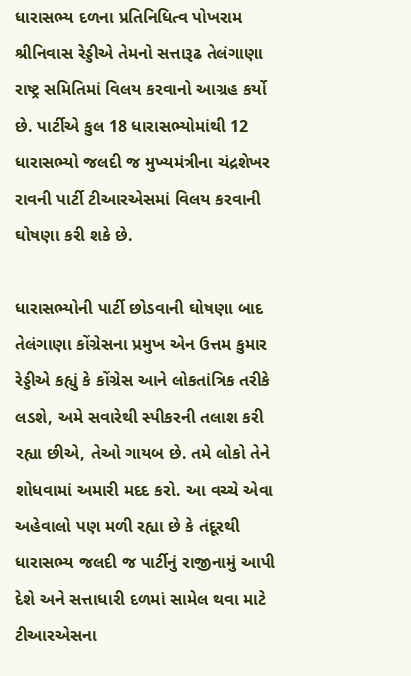ધારાસભ્ય દળના પ્રતિનિધિત્વ પોખરામ શ્રીનિવાસ રેડ્ડીએ તેમનો સત્તારૂઢ તેલંગાણા રાષ્ટ્ર સમિતિમાં વિલય કરવાનો આગ્રહ કર્યો છે. પાર્ટીએ કુલ 18 ધારાસભ્યોમાંથી 12 ધારાસભ્યો જલદી જ મુખ્યમંત્રીના ચંદ્રશેખર રાવની પાર્ટી ટીઆરએસમાં વિલય કરવાની ઘોષણા કરી શકે છે.

ધારાસભ્યોની પાર્ટી છોડવાની ઘોષણા બાદ તેલંગાણા કોંગ્રેસના પ્રમુખ એન ઉત્તમ કુમાર રેડ્ડીએ કહ્યું કે કોંગ્રેસ આને લોકતાંત્રિક તરીકે લડશે, અમે સવારેથી સ્પીકરની તલાશ કરી રહ્યા છીએ, તેઓ ગાયબ છે. તમે લોકો તેને શોધવામાં અમારી મદદ કરો. આ વચ્ચે એવા અહેવાલો પણ મળી રહ્યા છે કે તંદૂરથી ધારાસભ્ય જલદી જ પાર્ટીનું રાજીનામું આપી દેશે અને સત્તાધારી દળમાં સામેલ થવા માટે ટીઆરએસના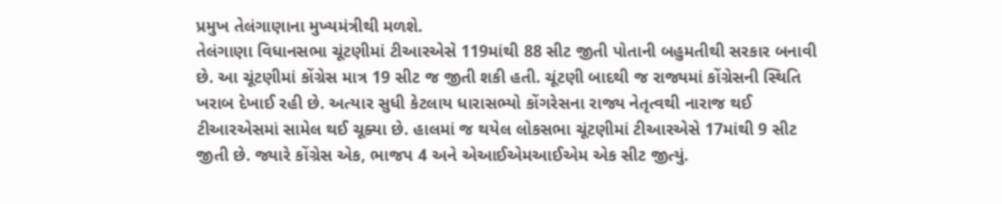પ્રમુખ તેલંગાણાના મુખ્યમંત્રીથી મળશે.
તેલંગાણા વિધાનસભા ચૂંટણીમાં ટીઆરએસે 119માંથી 88 સીટ જીતી પોતાની બહુમતીથી સરકાર બનાવી છે. આ ચૂંટણીમાં કોંગ્રેસ માત્ર 19 સીટ જ જીતી શકી હતી. ચૂંટણી બાદથી જ રાજ્યમાં કોંગ્રેસની સ્થિતિ ખરાબ દેખાઈ રહી છે. અત્યાર સુધી કેટલાય ધારાસભ્યો કોંગરેસના રાજ્ય નેતૃત્વથી નારાજ થઈ ટીઆરએસમાં સામેલ થઈ ચૂક્યા છે. હાલમાં જ થયેલ લોકસભા ચૂંટણીમાં ટીઆરએસે 17માંથી 9 સીટ જીતી છે. જ્યારે કોંગ્રેસ એક, ભાજપ 4 અને એઆઈએમઆઈએમ એક સીટ જીત્યું.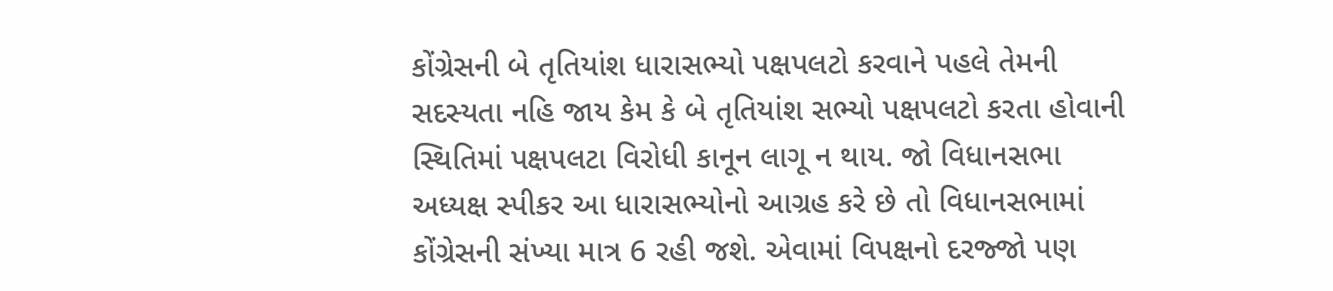કોંગ્રેસની બે તૃતિયાંશ ધારાસભ્યો પક્ષપલટો કરવાને પહલે તેમની સદસ્યતા નહિ જાય કેમ કે બે તૃતિયાંશ સભ્યો પક્ષપલટો કરતા હોવાની સ્થિતિમાં પક્ષપલટા વિરોધી કાનૂન લાગૂ ન થાય. જો વિધાનસભા અધ્યક્ષ સ્પીકર આ ધારાસભ્યોનો આગ્રહ કરે છે તો વિધાનસભામાં કોંગ્રેસની સંખ્યા માત્ર 6 રહી જશે. એવામાં વિપક્ષનો દરજ્જો પણ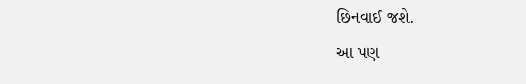છિનવાઈ જશે.
આ પણ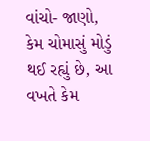વાંચો- જાણો, કેમ ચોમાસું મોડું થઈ રહ્યું છે, આ વખતે કેમ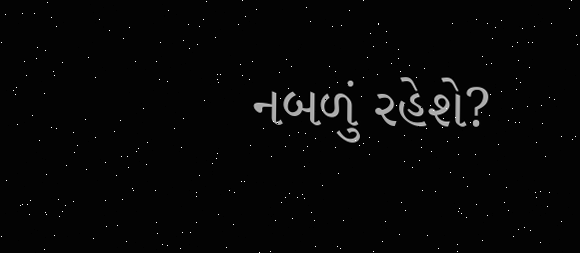નબળું રહેશે?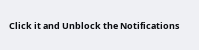Click it and Unblock the Notifications